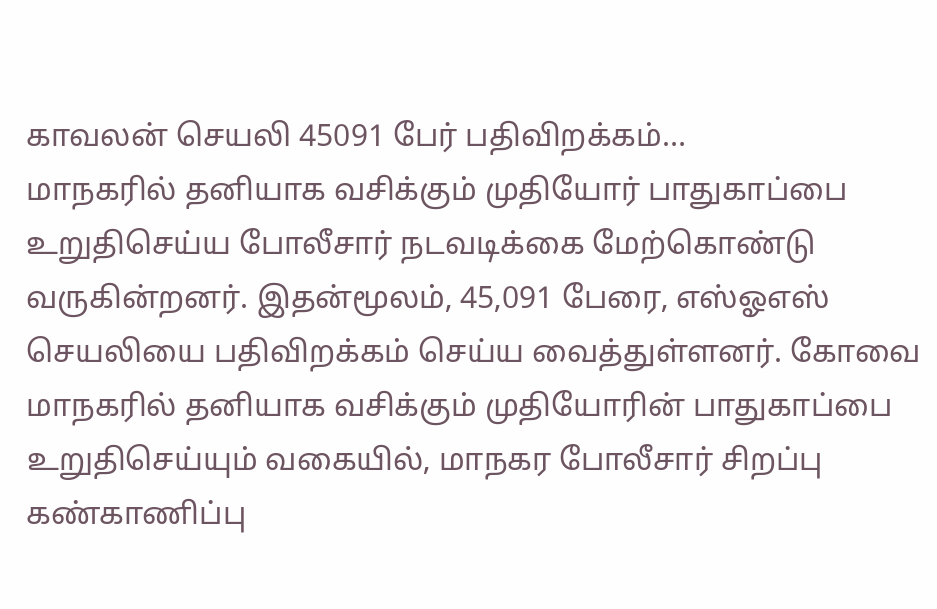காவலன் செயலி 45091 பேர் பதிவிறக்கம்…
மாநகரில் தனியாக வசிக்கும் முதியோர் பாதுகாப்பை உறுதிசெய்ய போலீசார் நடவடிக்கை மேற்கொண்டு வருகின்றனர். இதன்மூலம், 45,091 பேரை, எஸ்ஓஎஸ் செயலியை பதிவிறக்கம் செய்ய வைத்துள்ளனர். கோவை மாநகரில் தனியாக வசிக்கும் முதியோரின் பாதுகாப்பை உறுதிசெய்யும் வகையில், மாநகர போலீசார் சிறப்பு கண்காணிப்பு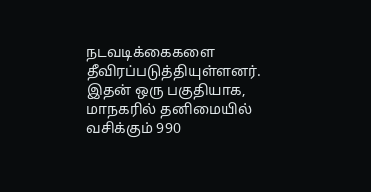நடவடிக்கைகளை தீவிரப்படுத்தியுள்ளனர். இதன் ஒரு பகுதியாக, மாநகரில் தனிமையில் வசிக்கும் 990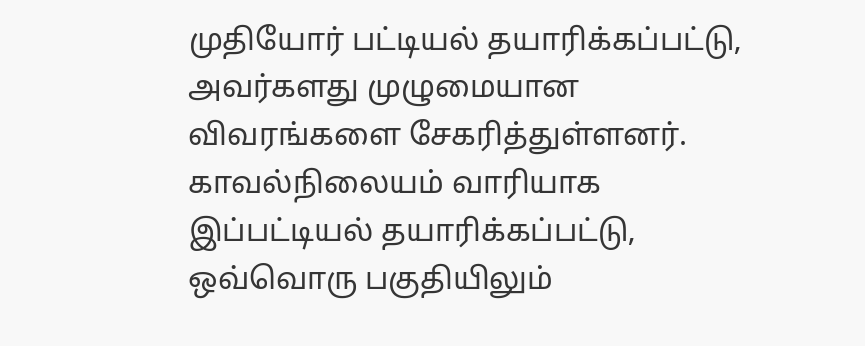முதியோர் பட்டியல் தயாரிக்கப்பட்டு, அவர்களது முழுமையான விவரங்களை சேகரித்துள்ளனர். காவல்நிலையம் வாரியாக இப்பட்டியல் தயாரிக்கப்பட்டு, ஒவ்வொரு பகுதியிலும்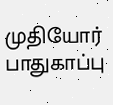முதியோர் பாதுகாப்பு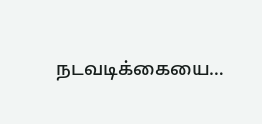நடவடிக்கையை…